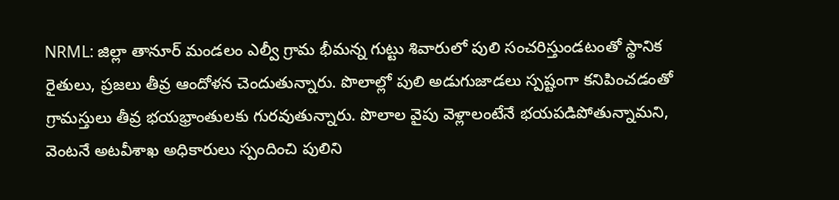NRML: జిల్లా తానూర్ మండలం ఎల్వీ గ్రామ భీమన్న గుట్టు శివారులో పులి సంచరిస్తుండటంతో స్థానిక రైతులు, ప్రజలు తీవ్ర ఆందోళన చెందుతున్నారు. పొలాల్లో పులి అడుగుజాడలు స్పష్టంగా కనిపించడంతో గ్రామస్తులు తీవ్ర భయభ్రాంతులకు గురవుతున్నారు. పొలాల వైపు వెళ్లాలంటేనే భయపడిపోతున్నామని, వెంటనే అటవీశాఖ అధికారులు స్పందించి పులిని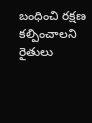బంధించి రక్షణ కల్పించాలని రైతులు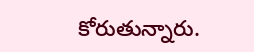కోరుతున్నారు.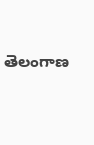తెలంగాణ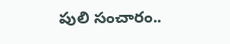పులి సంచారం..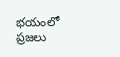భయంలో ప్రజలు